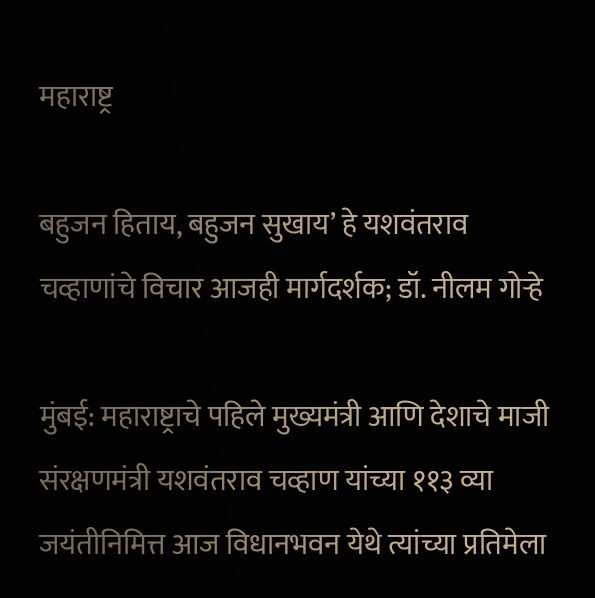महाराष्ट्र

बहुजन हिताय, बहुजन सुखाय’ हे यशवंतराव चव्हाणांचे विचार आजही मार्गदर्शक; डॉ. नीलम गोऱ्हे

मुंबई: महाराष्ट्राचे पहिले मुख्यमंत्री आणि देशाचे माजी संरक्षणमंत्री यशवंतराव चव्हाण यांच्या ११३ व्या जयंतीनिमित्त आज विधानभवन येथे त्यांच्या प्रतिमेला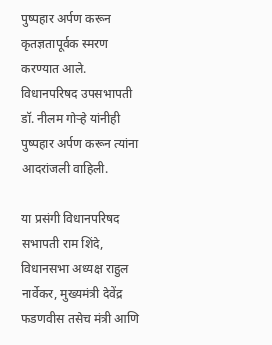पुष्पहार अर्पण करून कृतज्ञतापूर्वक स्मरण करण्यात आले. विधानपरिषद उपसभापती डॉ. नीलम गोऱ्हे यांनीही पुष्पहार अर्पण करून त्यांना आदरांजली वाहिली.

या प्रसंगी विधानपरिषद सभापती राम शिंदे, विधानसभा अध्यक्ष राहुल नार्वेकर, मुख्यमंत्री देवेंद्र फडणवीस तसेच मंत्री आणि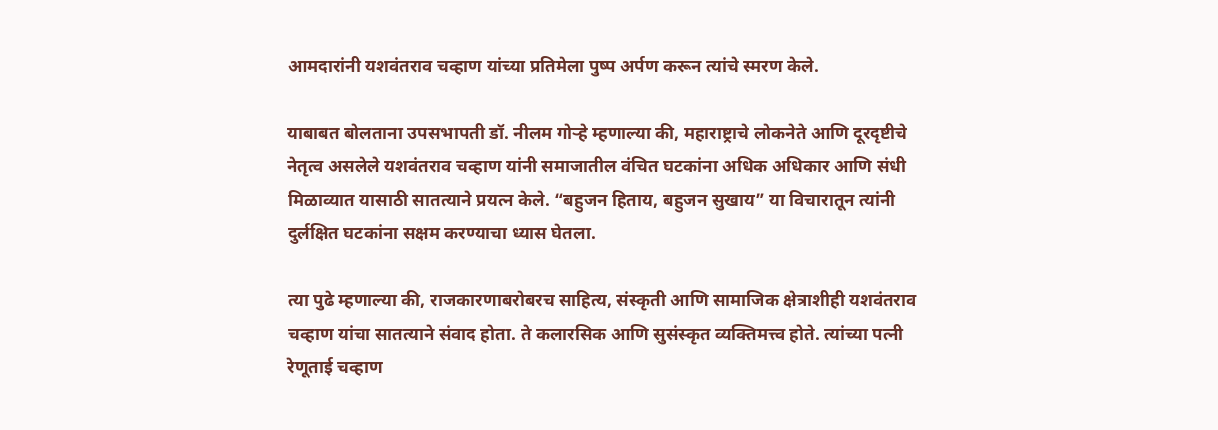आमदारांनी यशवंतराव चव्हाण यांच्या प्रतिमेला पुष्प अर्पण करून त्यांचे स्मरण केले.

याबाबत बोलताना उपसभापती डॉ. नीलम गोऱ्हे म्हणाल्या की, महाराष्ट्राचे लोकनेते आणि दूरदृष्टीचे नेतृत्व असलेले यशवंतराव चव्हाण यांनी समाजातील वंचित घटकांना अधिक अधिकार आणि संधी मिळाव्यात यासाठी सातत्याने प्रयत्न केले. “बहुजन हिताय, बहुजन सुखाय” या विचारातून त्यांनी दुर्लक्षित घटकांना सक्षम करण्याचा ध्यास घेतला.

त्या पुढे म्हणाल्या की, राजकारणाबरोबरच साहित्य, संस्कृती आणि सामाजिक क्षेत्राशीही यशवंतराव चव्हाण यांचा सातत्याने संवाद होता. ते कलारसिक आणि सुसंस्कृत व्यक्तिमत्त्व होते. त्यांच्या पत्नी रेणूताई चव्हाण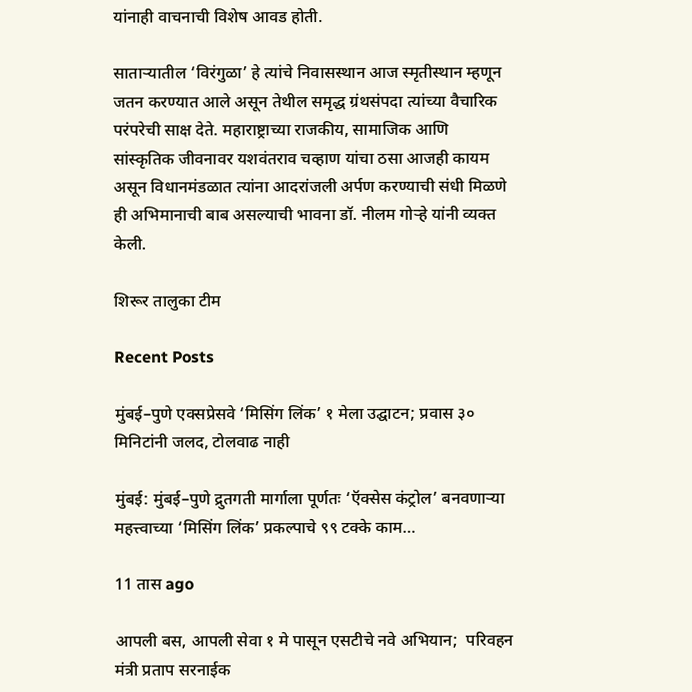यांनाही वाचनाची विशेष आवड होती.

साताऱ्यातील ‘विरंगुळा’ हे त्यांचे निवासस्थान आज स्मृतीस्थान म्हणून जतन करण्यात आले असून तेथील समृद्ध ग्रंथसंपदा त्यांच्या वैचारिक परंपरेची साक्ष देते. महाराष्ट्राच्या राजकीय, सामाजिक आणि सांस्कृतिक जीवनावर यशवंतराव चव्हाण यांचा ठसा आजही कायम असून विधानमंडळात त्यांना आदरांजली अर्पण करण्याची संधी मिळणे ही अभिमानाची बाब असल्याची भावना डॉ. नीलम गोऱ्हे यांनी व्यक्त केली.

शिरूर तालुका टीम

Recent Posts

मुंबई–पुणे एक्सप्रेसवे ‘मिसिंग लिंक’ १ मेला उद्घाटन; प्रवास ३० मिनिटांनी जलद, टोलवाढ नाही

मुंबई: मुंबई–पुणे द्रुतगती मार्गाला पूर्णतः ‘ऍक्सेस कंट्रोल’ बनवणाऱ्या महत्त्वाच्या ‘मिसिंग लिंक’ प्रकल्पाचे ९९ टक्के काम…

11 तास ago

आपली बस, आपली सेवा १ मे पासून एसटीचे नवे अभियान;  परिवहन मंत्री प्रताप सरनाईक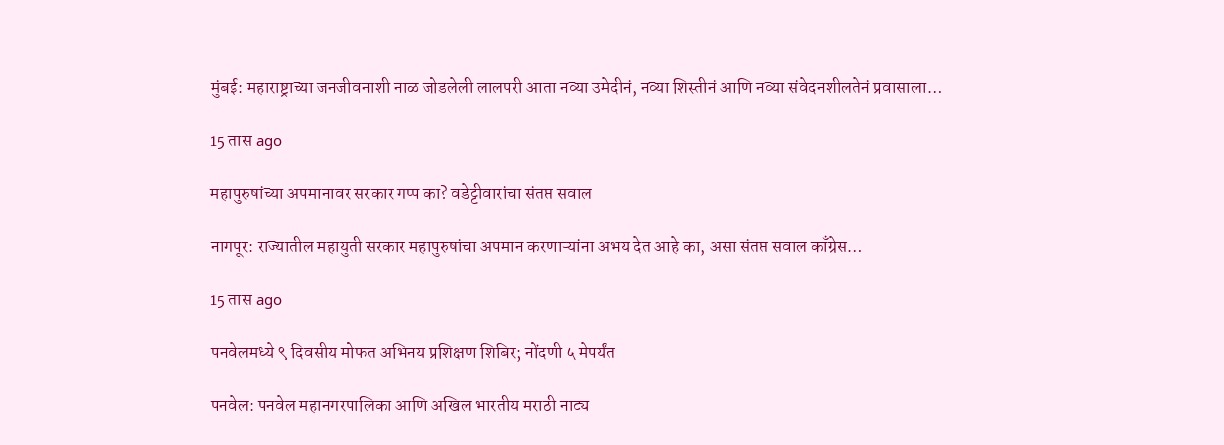मुंबई: महाराष्ट्राच्या जनजीवनाशी नाळ जोडलेली लालपरी आता नव्या उमेदीनं, नव्या शिस्तीनं आणि नव्या संवेदनशीलतेनं प्रवासाला…

15 तास ago

महापुरुषांच्या अपमानावर सरकार गप्प का? वडेट्टीवारांचा संतप्त सवाल

नागपूर: राज्यातील महायुती सरकार महापुरुषांचा अपमान करणाऱ्यांना अभय देत आहे का, असा संतप्त सवाल काँग्रेस…

15 तास ago

पनवेलमध्ये ९ दिवसीय मोफत अभिनय प्रशिक्षण शिबिर; नोंदणी ५ मेपर्यंत

पनवेल: पनवेल महानगरपालिका आणि अखिल भारतीय मराठी नाट्य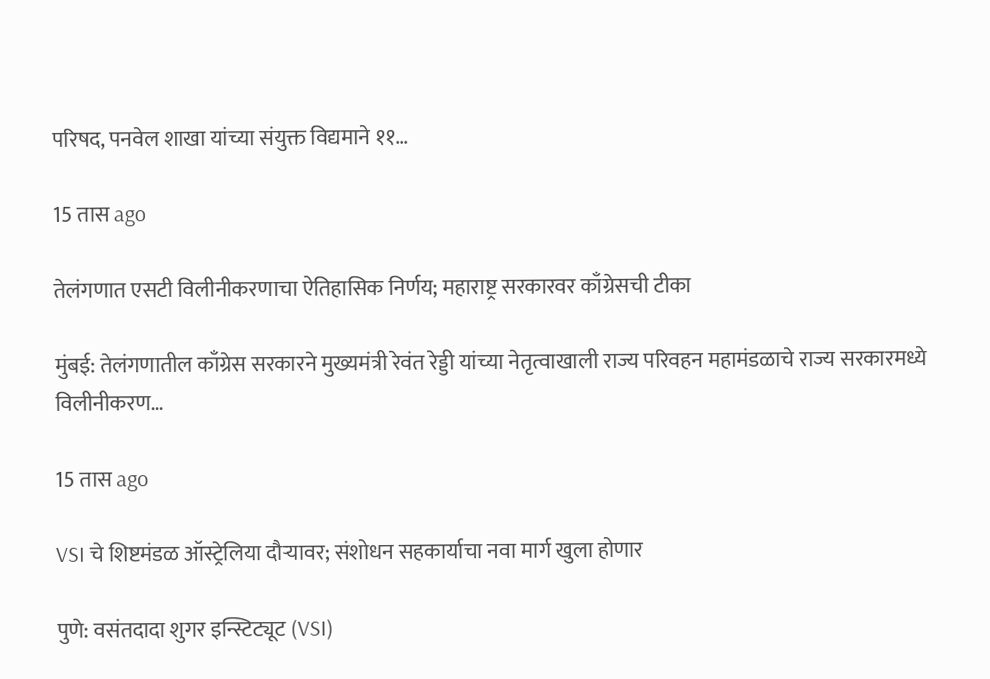परिषद, पनवेल शाखा यांच्या संयुक्त विद्यमाने ११…

15 तास ago

तेलंगणात एसटी विलीनीकरणाचा ऐतिहासिक निर्णय; महाराष्ट्र सरकारवर काँग्रेसची टीका

मुंबई: तेलंगणातील काँग्रेस सरकारने मुख्यमंत्री रेवंत रेड्डी यांच्या नेतृत्वाखाली राज्य परिवहन महामंडळाचे राज्य सरकारमध्ये विलीनीकरण…

15 तास ago

VSI चे शिष्टमंडळ ऑस्ट्रेलिया दौऱ्यावर; संशोधन सहकार्याचा नवा मार्ग खुला होणार

पुणे: वसंतदादा शुगर इन्स्टिट्यूट (VSI)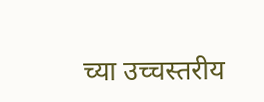च्या उच्चस्तरीय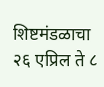शिष्टमंडळाचा २६ एप्रिल ते ८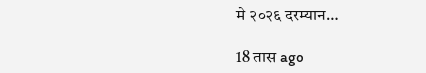मे २०२६ दरम्यान…

18 तास ago